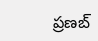ప్రణబ్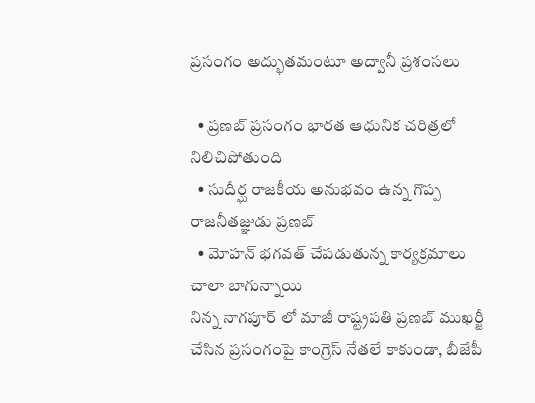ప్రసంగం అద్భుతమంటూ అద్వానీ ప్రశంసలు

  • ప్రణబ్ ప్రసంగం భారత ఆధునిక చరిత్రలో నిలిచిపోతుంది
  • సుదీర్ఘ రాజకీయ అనుభవం ఉన్న గొప్ప రాజనీతజ్ఞుడు ప్రణబ్
  • మోహన్ భగవత్ చేపడుతున్న కార్యక్రమాలు చాలా బాగున్నాయి
నిన్న నాగపూర్ లో మాజీ రాష్ట్రపతి ప్రణబ్ ముఖర్జీ చేసిన ప్రసంగంపై కాంగ్రెస్ నేతలే కాకుండా, బీజేపీ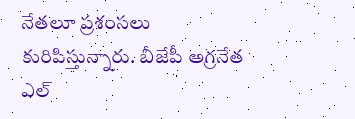నేతలూ ప్రశంసలు కురిపిస్తున్నారు. బీజేపీ అగ్రనేత ఎల్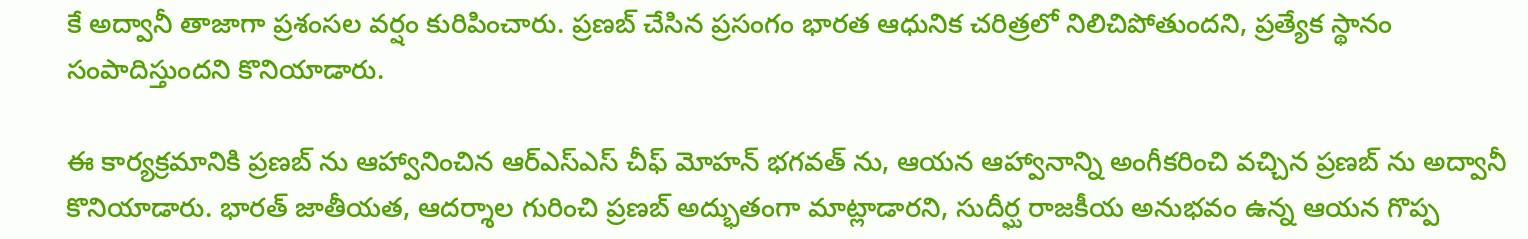కే అద్వానీ తాజాగా ప్రశంసల వర్షం కురిపించారు. ప్రణబ్ చేసిన ప్రసంగం భారత ఆధునిక చరిత్రలో నిలిచిపోతుందని, ప్రత్యేక స్థానం సంపాదిస్తుందని కొనియాడారు.

ఈ కార్యక్రమానికి ప్రణబ్ ను ఆహ్వానించిన ఆర్ఎస్ఎస్ చీఫ్ మోహన్ భగవత్ ను, ఆయన ఆహ్వానాన్ని అంగీకరించి వచ్చిన ప్రణబ్ ను అద్వానీ కొనియాడారు. భారత్ జాతీయత, ఆదర్శాల గురించి ప్రణబ్ అద్భుతంగా మాట్లాడారని, సుదీర్ఘ రాజకీయ అనుభవం ఉన్న ఆయన గొప్ప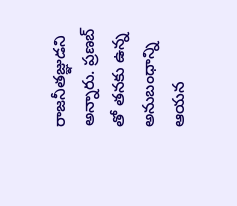రాజనీతజ్ఞుడని అన్నారు. ప్రణబ్ తో తనకు ఉన్న అనుబంధాన్ని ఆయన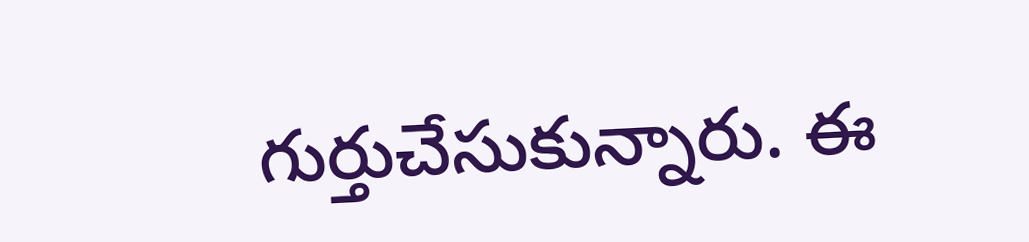గుర్తుచేసుకున్నారు. ఈ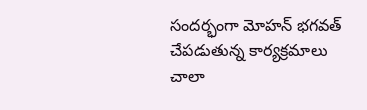సందర్భంగా మోహన్ భగవత్ చేపడుతున్న కార్యక్రమాలు చాలా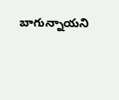బాగున్నాయని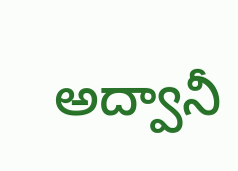అద్వానీ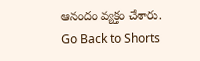ఆనందం వ్యక్తం చేశారు.
Go Back to Shorts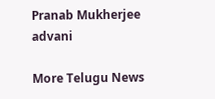Pranab Mukherjee
advani

More Telugu News